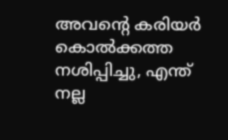അവന്റെ കരിയര്‍ കൊല്‍ക്കത്ത നശിപ്പിച്ചു, എന്ത് നല്ല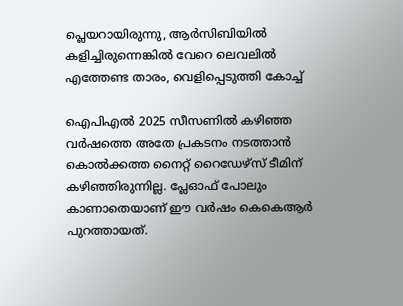പ്ലെയറായിരുന്നു, ആര്‍സിബിയില്‍ കളിച്ചിരുന്നെങ്കില്‍ വേറെ ലെവലില്‍ എത്തേണ്ട താരം, വെളിപ്പെടുത്തി കോച്ച്

ഐപിഎല്‍ 2025 സീസണില്‍ കഴിഞ്ഞ വര്‍ഷത്തെ അതേ പ്രകടനം നടത്താന്‍ കൊല്‍ക്കത്ത നൈറ്റ് റൈഡേഴ്‌സ് ടീമിന് കഴിഞ്ഞിരുന്നില്ല. പ്ലേഓഫ് പോലും കാണാതെയാണ് ഈ വര്‍ഷം കെകെആര്‍ പുറത്തായത്.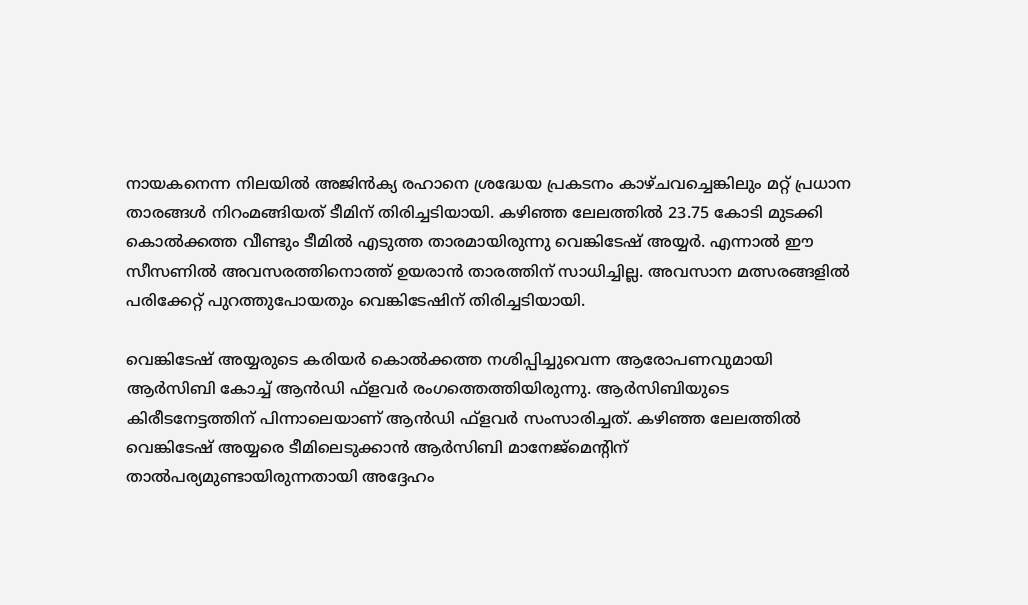നായകനെന്ന നിലയില്‍ അജിന്‍ക്യ രഹാനെ ശ്രദ്ധേയ പ്രകടനം കാഴ്ചവച്ചെങ്കിലും മറ്റ് പ്രധാന താരങ്ങള്‍ നിറംമങ്ങിയത് ടീമിന് തിരിച്ചടിയായി. കഴിഞ്ഞ ലേലത്തില്‍ 23.75 കോടി മുടക്കി കൊല്‍ക്കത്ത വീണ്ടും ടീമില്‍ എടുത്ത താരമായിരുന്നു വെങ്കിടേഷ് അയ്യര്‍. എന്നാല്‍ ഈ സീസണില്‍ അവസരത്തിനൊത്ത് ഉയരാന്‍ താരത്തിന് സാധിച്ചില്ല. അവസാന മത്സരങ്ങളില്‍ പരിക്കേറ്റ് പുറത്തുപോയതും വെങ്കിടേഷിന് തിരിച്ചടിയായി.

വെങ്കിടേഷ് അയ്യരുടെ കരിയര്‍ കൊല്‍ക്കത്ത നശിപ്പിച്ചുവെന്ന ആരോപണവുമായി ആര്‍സിബി കോച്ച് ആന്‍ഡി ഫ്‌ളവര്‍ രംഗത്തെത്തിയിരുന്നു. ആര്‍സിബിയുടെ കിരീടനേട്ടത്തിന് പിന്നാലെയാണ് ആന്‍ഡി ഫ്‌ളവര്‍ സംസാരിച്ചത്. കഴിഞ്ഞ ലേലത്തില്‍ വെങ്കിടേഷ് അയ്യരെ ടീമിലെടുക്കാന്‍ ആര്‍സിബി മാനേജ്‌മെന്റിന് താല്‍പര്യമുണ്ടായിരുന്നതായി അദ്ദേഹം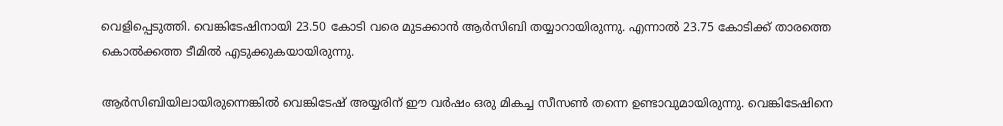വെളിപ്പെടുത്തി. വെങ്കിടേഷിനായി 23.50 കോടി വരെ മുടക്കാന്‍ ആര്‍സിബി തയ്യാറായിരുന്നു. എന്നാല്‍ 23.75 കോടിക്ക് താരത്തെ കൊല്‍ക്കത്ത ടീമില്‍ എടുക്കുകയായിരുന്നു.

ആര്‍സിബിയിലായിരുന്നെങ്കില്‍ വെങ്കിടേഷ് അയ്യരിന് ഈ വര്‍ഷം ഒരു മികച്ച സീസണ്‍ തന്നെ ഉണ്ടാവുമായിരുന്നു. വെങ്കിടേഷിനെ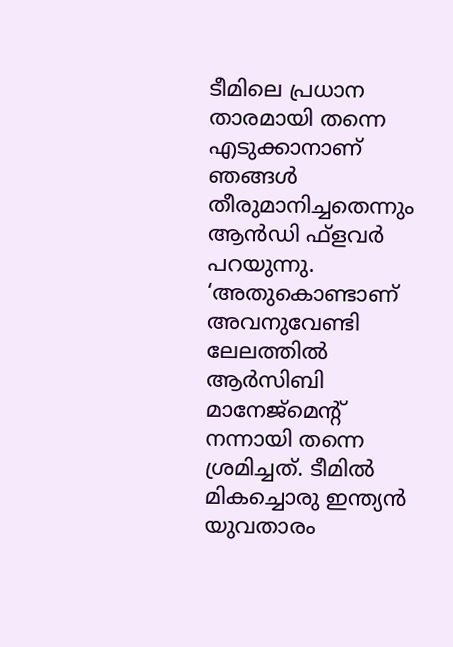ടീമിലെ പ്രധാന താരമായി തന്നെ എടുക്കാനാണ് ഞങ്ങള്‍ തീരുമാനിച്ചതെന്നും ആന്‍ഡി ഫ്‌ളവര്‍ പറയുന്നു. ‘അതുകൊണ്ടാണ് അവനുവേണ്ടി ലേലത്തില്‍ ആര്‍സിബി മാനേജ്‌മെന്റ് നന്നായി തന്നെ ശ്രമിച്ചത്. ടീമില്‍ മികച്ചൊരു ഇന്ത്യന്‍ യുവതാരം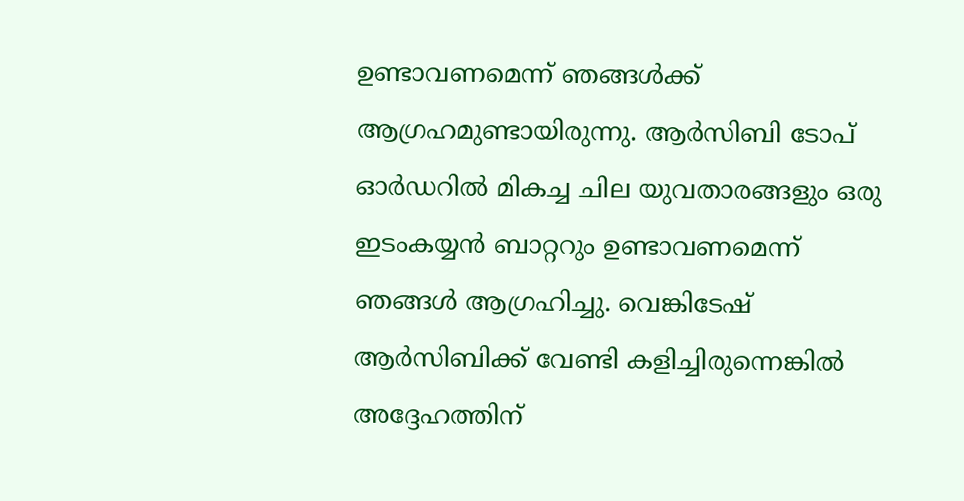ഉണ്ടാവണമെന്ന് ഞങ്ങള്‍ക്ക് ആഗ്രഹമുണ്ടായിരുന്നു. ആര്‍സിബി ടോപ് ഓര്‍ഡറില്‍ മികച്ച ചില യുവതാരങ്ങളും ഒരു ഇടംകയ്യന്‍ ബാറ്ററും ഉണ്ടാവണമെന്ന് ഞങ്ങള്‍ ആഗ്രഹിച്ചു. വെങ്കിടേഷ് ആര്‍സിബിക്ക് വേണ്ടി കളിച്ചിരുന്നെങ്കില്‍ അദ്ദേഹത്തിന്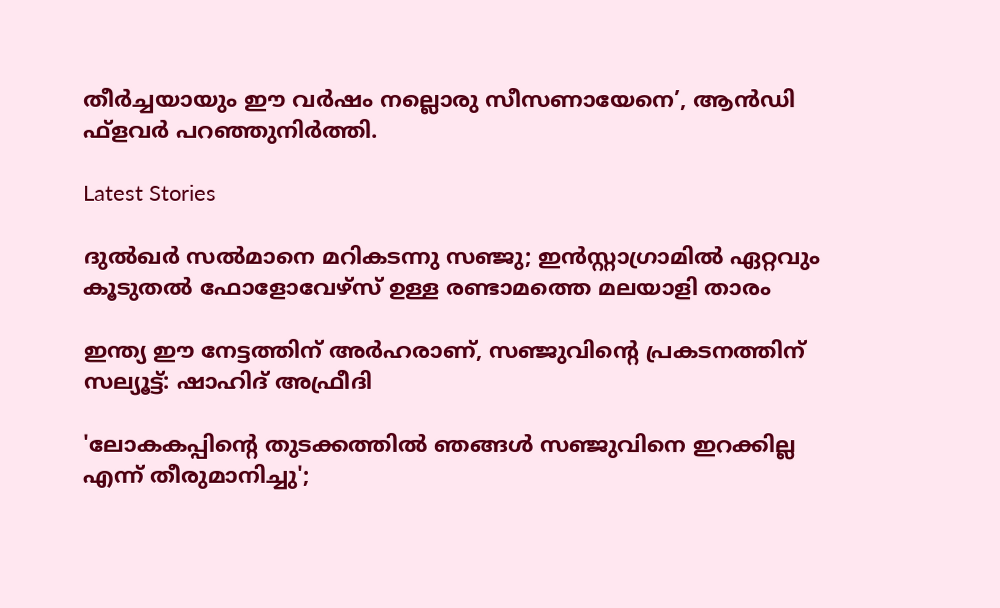തീര്‍ച്ചയായും ഈ വര്‍ഷം നല്ലൊരു സീസണായേനെ’, ആന്‍ഡി ഫ്‌ളവര്‍ പറഞ്ഞുനിര്‍ത്തി.

Latest Stories

ദുൽഖർ സൽമാനെ മറികടന്നു സഞ്ജു; ഇൻസ്റ്റാഗ്രാമിൽ ഏറ്റവും കൂടുതൽ ഫോളോവേഴ്സ് ഉള്ള രണ്ടാമത്തെ മലയാളി താരം

ഇന്ത്യ ഈ നേട്ടത്തിന് അർഹരാണ്, സഞ്ജുവിന്റെ പ്രകടനത്തിന് സല്യൂട്ട്: ഷാഹിദ് അഫ്രീദി

'ലോകകപ്പിന്റെ തുടക്കത്തിൽ ഞങ്ങൾ സഞ്ജുവിനെ ഇറക്കില്ല എന്ന് തീരുമാനിച്ചു';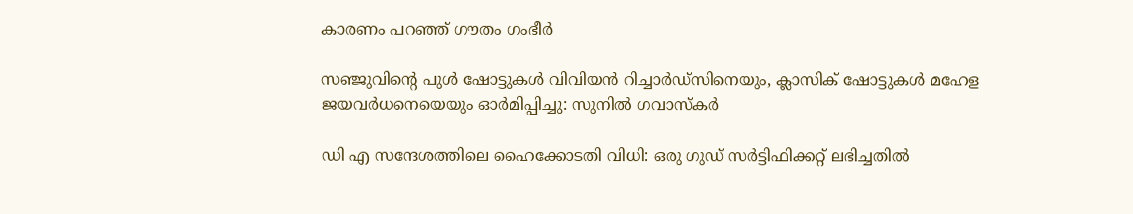കാരണം പറഞ്ഞ് ഗൗതം ഗംഭീർ

സഞ്ജുവിന്റെ പുൾ ഷോട്ടുകൾ വിവിയൻ റിച്ചാർഡ്സിനെയും, ക്ലാസിക് ഷോട്ടുകൾ മഹേള ജയവർധനെയെയും ഓർമിപ്പിച്ചു: സുനിൽ ഗവാസ്കർ

ഡി എ സന്ദേശത്തിലെ ഹൈക്കോടതി വിധി: ഒരു ഗുഡ് സര്‍ട്ടിഫിക്കറ്റ് ലഭിച്ചതിൽ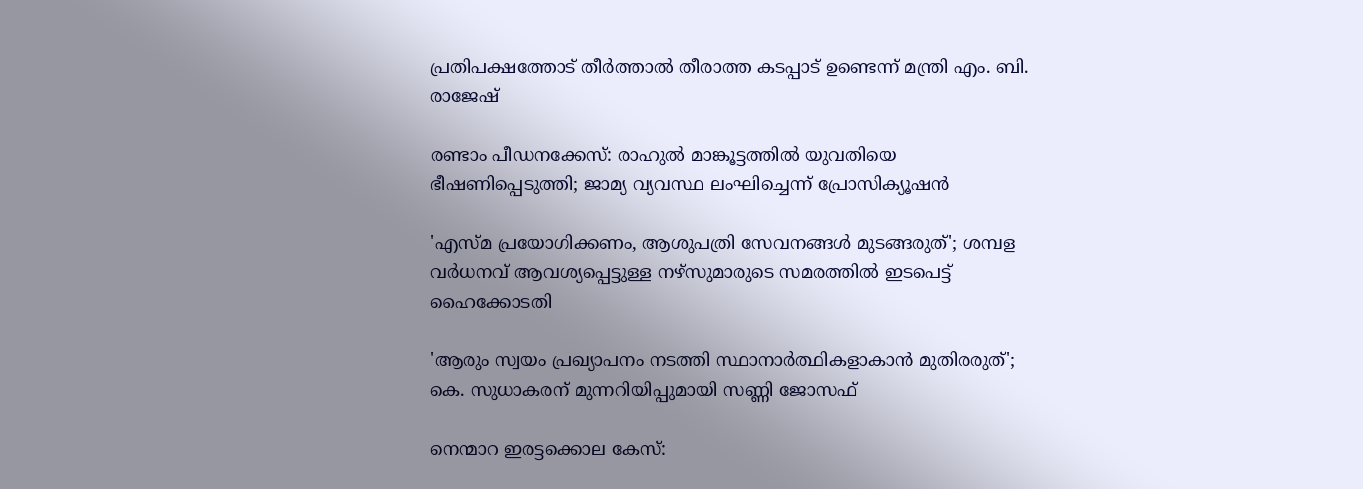പ്രതിപക്ഷത്തോട് തീര്‍ത്താല്‍ തീരാത്ത കടപ്പാട് ഉണ്ടെന്ന് മന്ത്രി എം. ബി. രാജേഷ്

രണ്ടാം പീഡനക്കേസ്: രാഹുൽ മാങ്കൂട്ടത്തിൽ യുവതിയെ ഭീഷണിപ്പെടുത്തി; ജാമ്യ വ്യവസ്ഥ ലംഘിച്ചെന്ന് പ്രോസിക്യൂഷൻ

'എസ്മ പ്രയോഗിക്കണം, ആശുപത്രി സേവനങ്ങള്‍ മുടങ്ങരുത്'; ശമ്പള വര്‍ധനവ് ആവശ്യപ്പെട്ടുള്ള നഴ്സുമാരുടെ സമരത്തിൽ ഇടപെട്ട് ഹൈക്കോടതി

'ആരും സ്വയം പ്രഖ്യാപനം നടത്തി സ്ഥാനാർത്ഥികളാകാൻ മുതിരരുത്'; കെ. സുധാകരന് മുന്നറിയിപ്പുമായി സണ്ണി ജോസഫ്

നെന്മാറ ഇരട്ടക്കൊല കേസ്: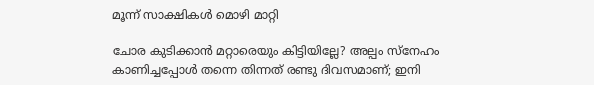മൂന്ന് സാക്ഷികള്‍ മൊഴി മാറ്റി

ചോര കുടിക്കാൻ മറ്റാരെയും കിട്ടിയില്ലേ? അല്പം സ്‌നേഹം കാണിച്ചപ്പോൾ തന്നെ തിന്നത് രണ്ടു ദിവസമാണ്; ഇനി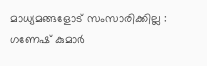മാധ്യമങ്ങളോട് സംസാരിക്കില്ല : ഗണേഷ് കുമാർ